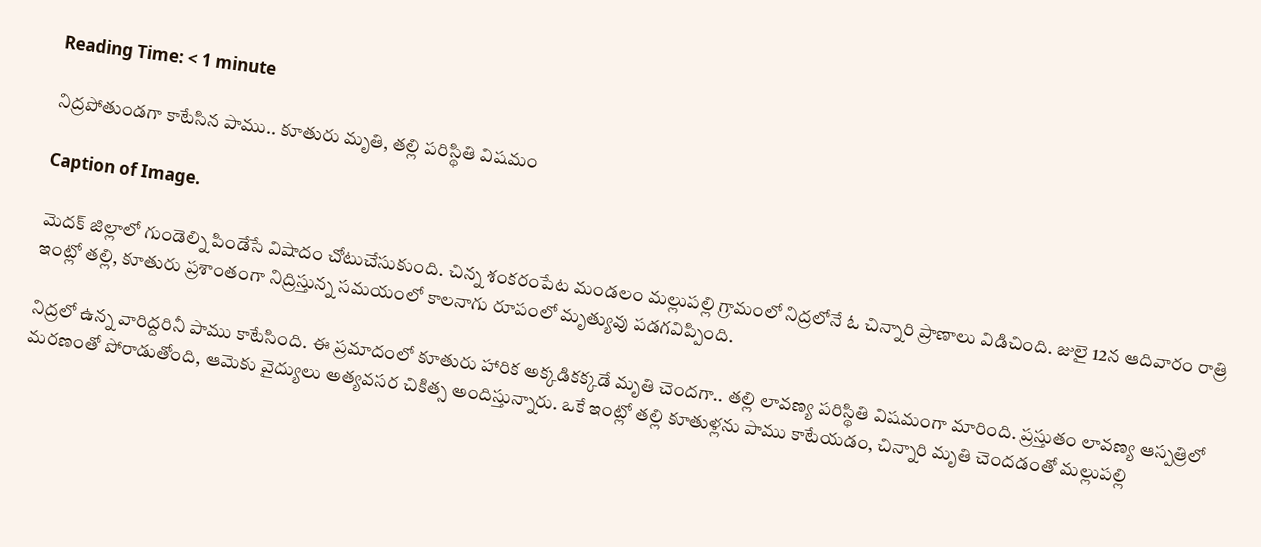Reading Time: < 1 minute

నిద్రపోతుండగా కాటేసిన పాము.. కూతురు మృతి, తల్లి పరిస్థితి విషమం

Caption of Image.

మెదక్ జిల్లాలో గుండెల్ని పిండేసే విషాదం చోటుచేసుకుంది. చిన్న శంకరంపేట మండలం మల్లుపల్లి గ్రామంలో నిద్రలోనే ఓ చిన్నారి ప్రాణాలు విడిచింది. జులై 12న ఆదివారం రాత్రి ఇంట్లో తల్లి, కూతురు ప్రశాంతంగా నిద్రిస్తున్న సమయంలో కాలనాగు రూపంలో మృత్యువు పడగవిప్పింది.

నిద్రలో ఉన్న వారిద్దరినీ పాము కాటేసింది. ఈ ప్రమాదంలో కూతురు హారిక అక్కడికక్కడే మృతి చెందగా.. తల్లి లావణ్య పరిస్థితి విషమంగా మారింది. ప్రస్తుతం లావణ్య ఆస్పత్రిలో మరణంతో పోరాడుతోంది, ఆమెకు వైద్యులు అత్యవసర చికిత్స అందిస్తున్నారు. ఒకే ఇంట్లో తల్లి కూతుళ్లను పాము కాటేయడం, చిన్నారి మృతి చెందడంతో మల్లుపల్లి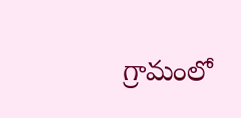గ్రామంలో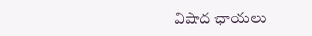విషాద ఛాయలు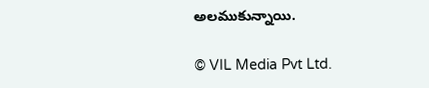అలముకున్నాయి.

© VIL Media Pvt Ltd.